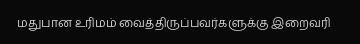மதுபான உரிமம் வைத்திருப்பவர்களுக்கு இறைவரி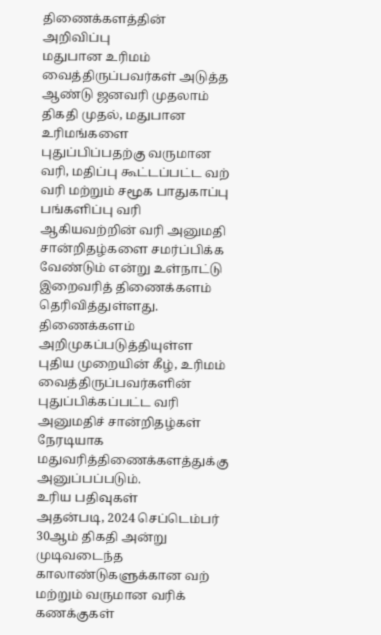திணைக்களத்தின் அறிவிப்பு
மதுபான உரிமம் வைத்திருப்பவர்கள் அடுத்த ஆண்டு ஜனவரி முதலாம் திகதி முதல், மதுபான உரிமங்களை புதுப்பிப்பதற்கு வருமான வரி, மதிப்பு கூட்டப்பட்ட வற் வரி மற்றும் சமூக பாதுகாப்பு பங்களிப்பு வரி ஆகியவற்றின் வரி அனுமதி சான்றிதழ்களை சமர்ப்பிக்க வேண்டும் என்று உள்நாட்டு இறைவரித் திணைக்களம் தெரிவித்துள்ளது.
திணைக்களம் அறிமுகப்படுத்தியுள்ள புதிய முறையின் கீழ், உரிமம் வைத்திருப்பவர்களின் புதுப்பிக்கப்பட்ட வரி அனுமதிச் சான்றிதழ்கள் நேரடியாக மதுவரித்திணைக்களத்துக்கு அனுப்பப்படும்.
உரிய பதிவுகள்
அதன்படி, 2024 செப்டெம்பர் 30ஆம் திகதி அன்று முடிவடைந்த காலாண்டுகளுக்கான வற் மற்றும் வருமான வரிக் கணக்குகள்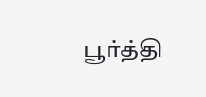பூர்த்தி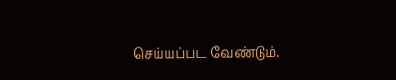செய்யப்பட வேண்டும்.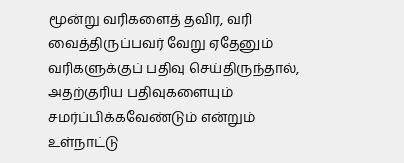மூன்று வரிகளைத் தவிர, வரி வைத்திருப்பவர் வேறு ஏதேனும் வரிகளுக்குப் பதிவு செய்திருந்தால், அதற்குரிய பதிவுகளையும் சமர்ப்பிக்கவேண்டும் என்றும் உள்நாட்டு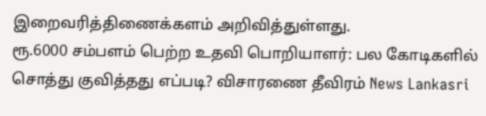இறைவரித்திணைக்களம் அறிவித்துள்ளது.
ரூ.6000 சம்பளம் பெற்ற உதவி பொறியாளர்: பல கோடிகளில் சொத்து குவித்தது எப்படி? விசாரணை தீவிரம் News Lankasri